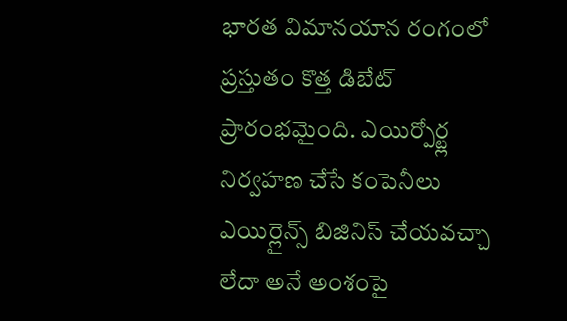భారత విమానయాన రంగంలో ప్రస్తుతం కొత్త డిబేట్ ప్రారంభమైంది. ఎయిర్పోర్ట్ల నిర్వహణ చేసే కంపెనీలు ఎయిర్లైన్స్ బిజినిస్ చేయవచ్చా లేదా అనే అంశంపై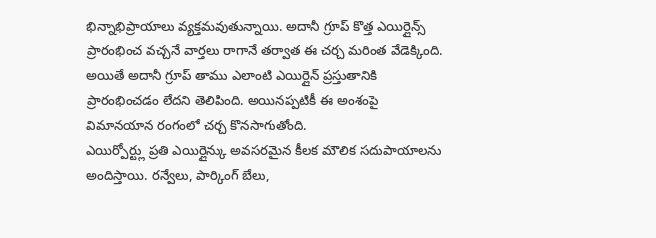భిన్నాభిప్రాయాలు వ్యక్తమవుతున్నాయి. అదానీ గ్రూప్ కొత్త ఎయిర్లైన్స్ ప్రారంభించ వచ్చనే వార్తలు రాగానే తర్వాత ఈ చర్చ మరింత వేడెక్కింది. అయితే అదానీ గ్రూప్ తాము ఎలాంటి ఎయిర్లైన్ ప్రస్తుతానికి ప్రారంభించడం లేదని తెలిపింది. అయినప్పటికీ ఈ అంశంపై విమానయాన రంగంలో చర్చ కొనసాగుతోంది.
ఎయిర్పోర్ట్లు ప్రతి ఎయిర్లైన్కు అవసరమైన కీలక మౌలిక సదుపాయాలను అందిస్తాయి. రన్వేలు, పార్కింగ్ బేలు,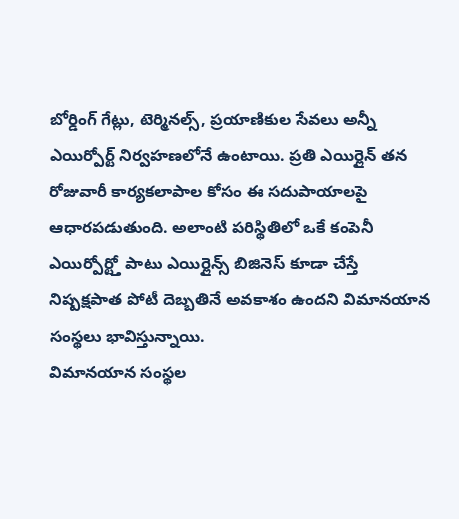బోర్డింగ్ గేట్లు, టెర్మినల్స్, ప్రయాణికుల సేవలు అన్నీ ఎయిర్పోర్ట్ నిర్వహణలోనే ఉంటాయి. ప్రతి ఎయిర్లైన్ తన రోజువారీ కార్యకలాపాల కోసం ఈ సదుపాయాలపై ఆధారపడుతుంది. అలాంటి పరిస్థితిలో ఒకే కంపెనీ ఎయిర్పోర్ట్తో పాటు ఎయిర్లైన్స్ బిజినెస్ కూడా చేస్తే నిష్పక్షపాత పోటీ దెబ్బతినే అవకాశం ఉందని విమానయాన సంస్థలు భావిస్తున్నాయి.
విమానయాన సంస్థల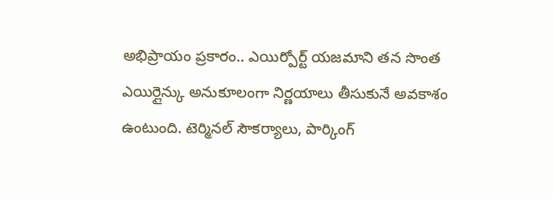అభిప్రాయం ప్రకారం.. ఎయిర్పోర్ట్ యజమాని తన సొంత ఎయిర్లైన్కు అనుకూలంగా నిర్ణయాలు తీసుకునే అవకాశం ఉంటుంది. టెర్మినల్ సౌకర్యాలు, పార్కింగ్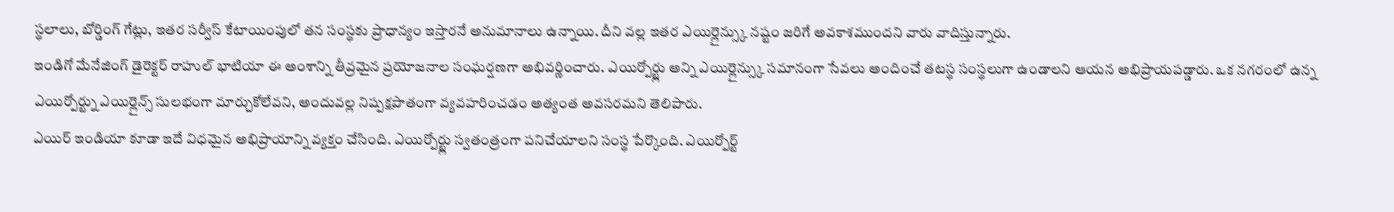స్థలాలు, బోర్డింగ్ గేట్లు, ఇతర సర్వీస్ కేటాయింపులో తన సంస్థకు ప్రాధాన్యం ఇస్తారనే అనుమానాలు ఉన్నాయి. దీని వల్ల ఇతర ఎయిర్లైన్స్కు నష్టం జరిగే అవకాశముందని వారు వాదిస్తున్నారు.
ఇండిగో మేనేజింగ్ డైరెక్టర్ రాహుల్ భాటియా ఈ అంశాన్ని తీవ్రమైన ప్రయోజనాల సంఘర్షణగా అభివర్ణించారు. ఎయిర్పోర్ట్లు అన్ని ఎయిర్లైన్స్కు సమానంగా సేవలు అందించే తటస్థ సంస్థలుగా ఉండాలని ఆయన అభిప్రాయపడ్డారు. ఒక నగరంలో ఉన్న ఎయిర్పోర్ట్ను ఎయిర్లైన్స్ సులభంగా మార్చుకోలేవని, అందువల్ల నిష్పక్షపాతంగా వ్యవహరించడం అత్యంత అవసరమని తెలిపారు.
ఎయిర్ ఇండియా కూడా ఇదే విధమైన అభిప్రాయాన్ని వ్యక్తం చేసింది. ఎయిర్పోర్ట్లు స్వతంత్రంగా పనిచేయాలని సంస్థ పేర్కొంది. ఎయిర్పోర్ట్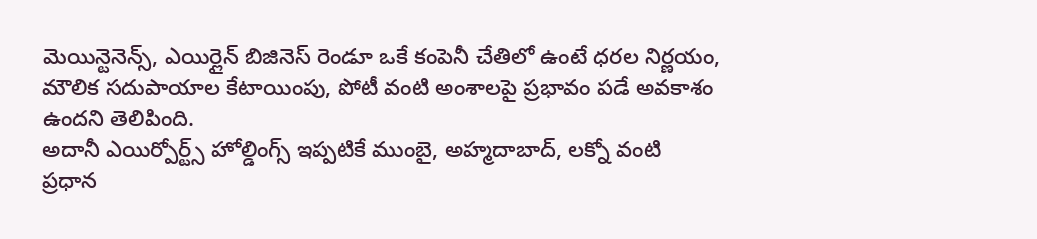మెయిన్టెనెన్స్, ఎయిర్లైన్ బిజినెస్ రెండూ ఒకే కంపెనీ చేతిలో ఉంటే ధరల నిర్ణయం, మౌలిక సదుపాయాల కేటాయింపు, పోటీ వంటి అంశాలపై ప్రభావం పడే అవకాశం ఉందని తెలిపింది.
అదానీ ఎయిర్పోర్ట్స్ హోల్డింగ్స్ ఇప్పటికే ముంబై, అహ్మదాబాద్, లక్నో వంటి ప్రధాన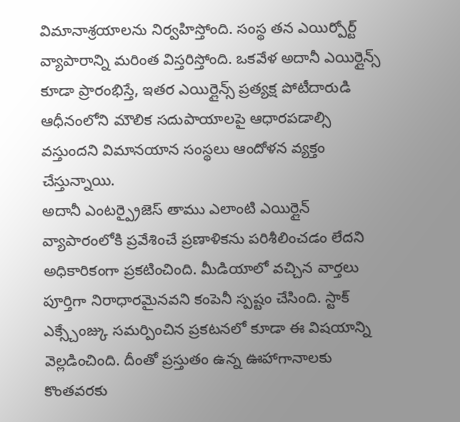విమానాశ్రయాలను నిర్వహిస్తోంది. సంస్థ తన ఎయిర్పోర్ట్ వ్యాపారాన్ని మరింత విస్తరిస్తోంది. ఒకవేళ అదానీ ఎయిర్లైన్స్ కూడా ప్రారంభిస్తే, ఇతర ఎయిర్లైన్స్ ప్రత్యక్ష పోటీదారుడి ఆధీనంలోని మౌలిక సదుపాయాలపై ఆధారపడాల్సి వస్తుందని విమానయాన సంస్థలు ఆందోళన వ్యక్తం చేస్తున్నాయి.
అదానీ ఎంటర్ప్రైజెస్ తాము ఎలాంటి ఎయిర్లైన్ వ్యాపారంలోకి ప్రవేశించే ప్రణాళికను పరిశీలించడం లేదని అధికారికంగా ప్రకటించింది. మీడియాలో వచ్చిన వార్తలు పూర్తిగా నిరాధారమైనవని కంపెనీ స్పష్టం చేసింది. స్టాక్ ఎక్స్చేంజ్కు సమర్పించిన ప్రకటనలో కూడా ఈ విషయాన్ని వెల్లడించింది. దీంతో ప్రస్తుతం ఉన్న ఊహాగానాలకు కొంతవరకు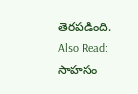తెరపడింది.
Also Read: సాహసం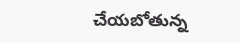చేయబోతున్న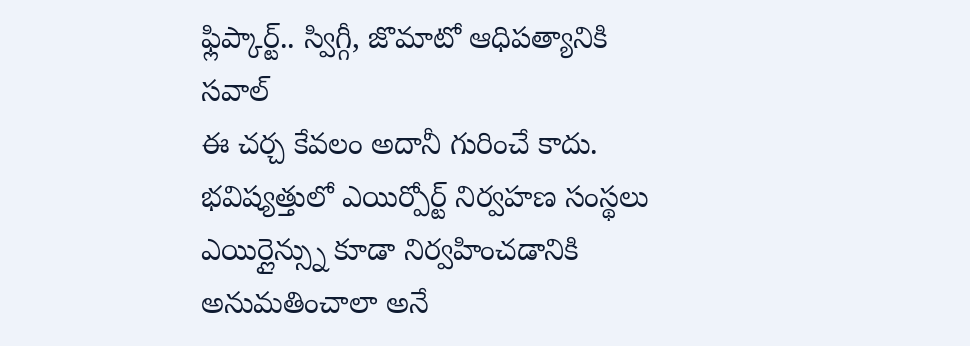ఫ్లిప్కార్ట్.. స్విగ్గీ, జొమాటో ఆధిపత్యానికి సవాల్
ఈ చర్చ కేవలం అదానీ గురించే కాదు. భవిష్యత్తులో ఎయిర్పోర్ట్ నిర్వహణ సంస్థలు ఎయిర్లైన్స్ను కూడా నిర్వహించడానికి అనుమతించాలా అనే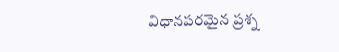విధానపరమైన ప్రశ్న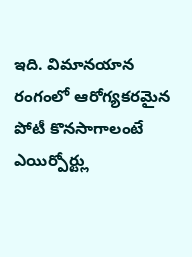ఇది. విమానయాన రంగంలో ఆరోగ్యకరమైన పోటీ కొనసాగాలంటే ఎయిర్పోర్ట్లు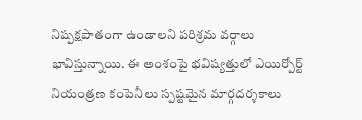నిష్పక్షపాతంగా ఉండాలని పరిశ్రమ వర్గాలు భావిస్తున్నాయి. ఈ అంశంపై భవిష్యత్తులో ఎయిర్పోర్ట్ నియంత్రణ కంపెనీలు స్పష్టమైన మార్గదర్శకాలు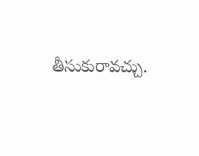తీసుకురావచ్చు.